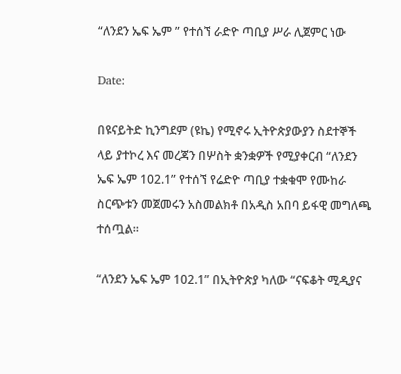“ለንደን ኤፍ ኤም ” የተሰኘ ራድዮ ጣቢያ ሥራ ሊጀምር ነው

Date:

በዩናይትድ ኪንግደም (ዩኬ) የሚኖሩ ኢትዮጵያውያን ስደተኞች ላይ ያተኮረ እና መረጃን በሦስት ቋንቋዎች የሚያቀርብ “ለንደን ኤፍ ኤም 102.1” የተሰኘ የሬድዮ ጣቢያ ተቋቁሞ የሙከራ ስርጭቱን መጀመሩን አስመልክቶ በአዲስ አበባ ይፋዊ መግለጫ ተሰጧል።

“ለንደን ኤፍ ኤም 102.1” በኢትዮጵያ ካለው “ናፍቆት ሚዲያና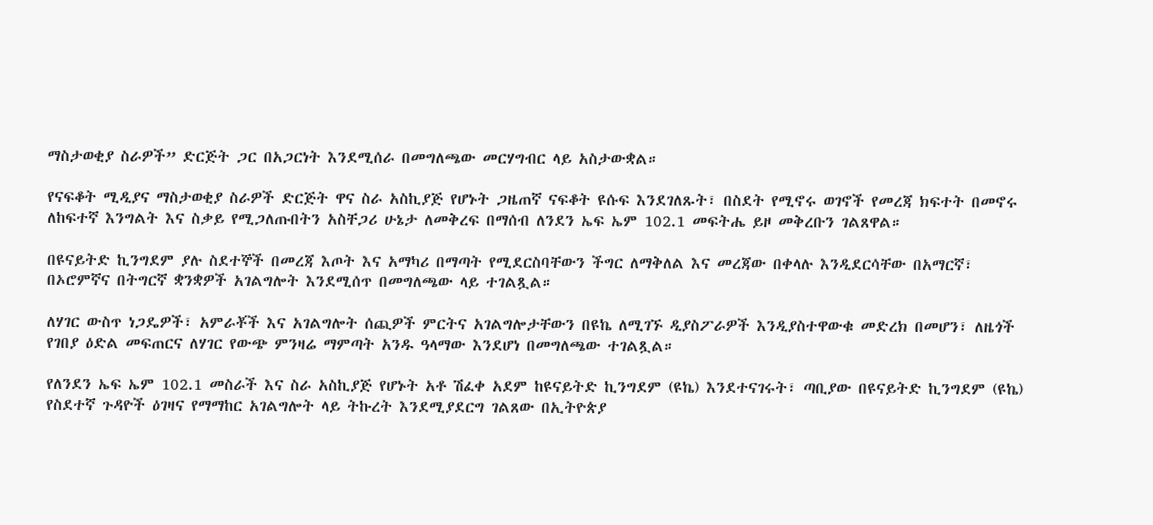ማስታወቂያ ስራዎች” ድርጅት ጋር በአጋርነት እንደሚሰራ በመግለጫው መርሃግብር ላይ አስታውቋል።

የናፍቆት ሚዲያና ማስታወቂያ ስራዎች ድርጅት ዋና ስራ አስኪያጅ የሆኑት ጋዜጠኛ ናፍቆት ዩሱፍ እንደገለጹት፣ በስደት የሚኖሩ ወገኖች የመረጃ ክፍተት በመኖሩ ለከፍተኛ እንግልት እና ስቃይ የሚጋለጡበትን አስቸጋሪ ሁኔታ ለመቅረፍ በማሰብ ለንደን ኤፍ ኤም 102.1 መፍትሔ ይዞ መቅረቡን ገልጸዋል።

በዩናይትድ ኪንግደም ያሉ ስደተኞች በመረጃ እጦት እና አማካሪ በማጣት የሚደርስባቸውን ችግር ለማቅለል እና መረጃው በቀላሉ እንዲደርሳቸው በአማርኛ፣ በኦሮምኛና በትግርኛ ቋንቋዎች አገልግሎት እንደሚሰጥ በመግለጫው ላይ ተገልጿል።

ለሃገር ውስጥ ነጋዴዎች፣ አምራቾች እና አገልግሎት ሰጪዎች ምርትና አገልግሎታቸውን በዩኬ ለሚገኙ ዲያስፖራዎች እንዲያስተዋውቁ መድረክ በመሆን፣ ለዜጎች የገበያ ዕድል መፍጠርና ለሃገር የውጭ ምንዛሬ ማምጣት አንዱ ዓላማው እንደሆነ በመግለጫው ተገልጿል።

የለንደን ኤፍ ኤም 102.1 መስራች እና ስራ አስኪያጅ የሆኑት አቶ ሽፈቀ አደም ከዩናይትድ ኪንግደም (ዩኬ) እንደተናገሩት፣ ጣቢያው በዩናይትድ ኪንግደም (ዩኬ) የስደተኛ ጉዳዮች ዕገዛና የማማከር አገልግሎት ላይ ትኩረት እንደሚያደርግ ገልጸው በኢትዮጵያ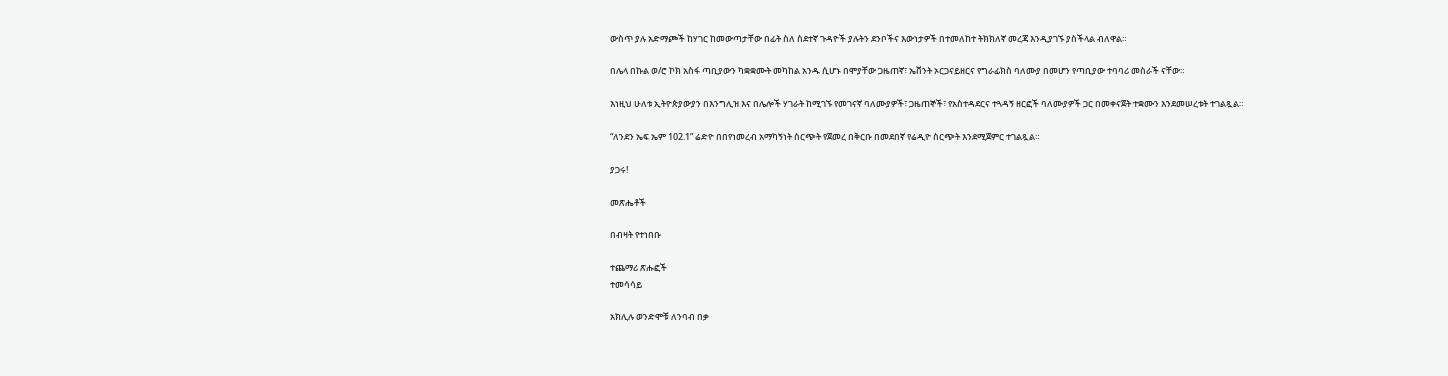ውስጥ ያሉ አድማጮች ከሃገር ከመውጣታቸው በፊት ስለ ስደተኛ ጉዳዮች ያሉትን ደንቦችና እውነታዎች በተመለከተ ትክክለኛ መረጃ እንዲያገኙ ያስችላል ብለዋል።

በሌላ በኩል ወ/ሮ ኮክ አስፋ ጣቢያውን ካቋቋሙት መካከል አንዱ ሲሆኑ በሞያቸው ጋዜጠኛ፣ ኤቨንት ኦርጋናይዘርና የግራፊክስ ባለሙያ በመሆን የጣቢያው ተባባሪ መስራች ናቸው።

እነዚህ ሁለቱ ኢትዮጵያውያን በእንግሊዝ እና በሌሎች ሃገራት ከሚገኙ የመገናኛ ባለሙያዎች፣ ጋዜጠኞች፣ የአስተዳደርና ተጓዳኝ ዘርፎች ባለሙያዎች ጋር በመቀናጀት ተቋሙን እንደመሠረቱት ተገልጿል።

“ለንደን ኤፍ ኤም 102.1” ሬድዮ በበየነመረብ አማካኝነት ስርጭት የጀመረ በቅርቡ በመደበኛ የሬዲዮ ስርጭት እንደሚጀምር ተገልጿል።

ያጋሩ!

መጽሔቶች

በብዛት የተነበቡ

ተጨማሪ ጽሑፎች
ተመሳሳይ

አክሊሉ ወንድሞቹ ለንባብ በቃ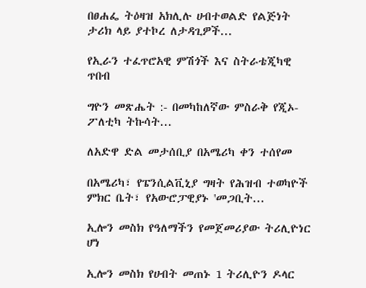በፀሐፌ ትዕዛዝ አክሊሉ ሀብተወልድ የልጅነት ታሪክ ላይ ያተኮረ ለታዳጊዎች...

የኢራን ተፈጥሮአዊ ምሽጎች እና ስትራቴጂካዊ ጥበብ

ግዮን መጽሔት :- በመካከለኛው ምስራቅ የጂኦ-ፖለቲካ ትኩሳት...

ለአድዋ ድል መታሰቢያ በአሜሪካ ቀን ተሰየመ

በአሜሪካ፣ የፔንሲልቪኒያ ግዛት የሕዝብ ተወካዮች ምክር ቤት፣ የአውሮፓዊያኑ 'መጋቢት...

ኢሎን መስክ የዓለማችን የመጀመሪያው ትሪሊዮነር ሆነ

ኢሎን መስክ የሀብት መጠኑ 1 ትሪሊዮን ዶላር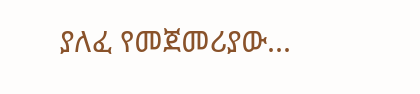ያለፈ የመጀመሪያው...